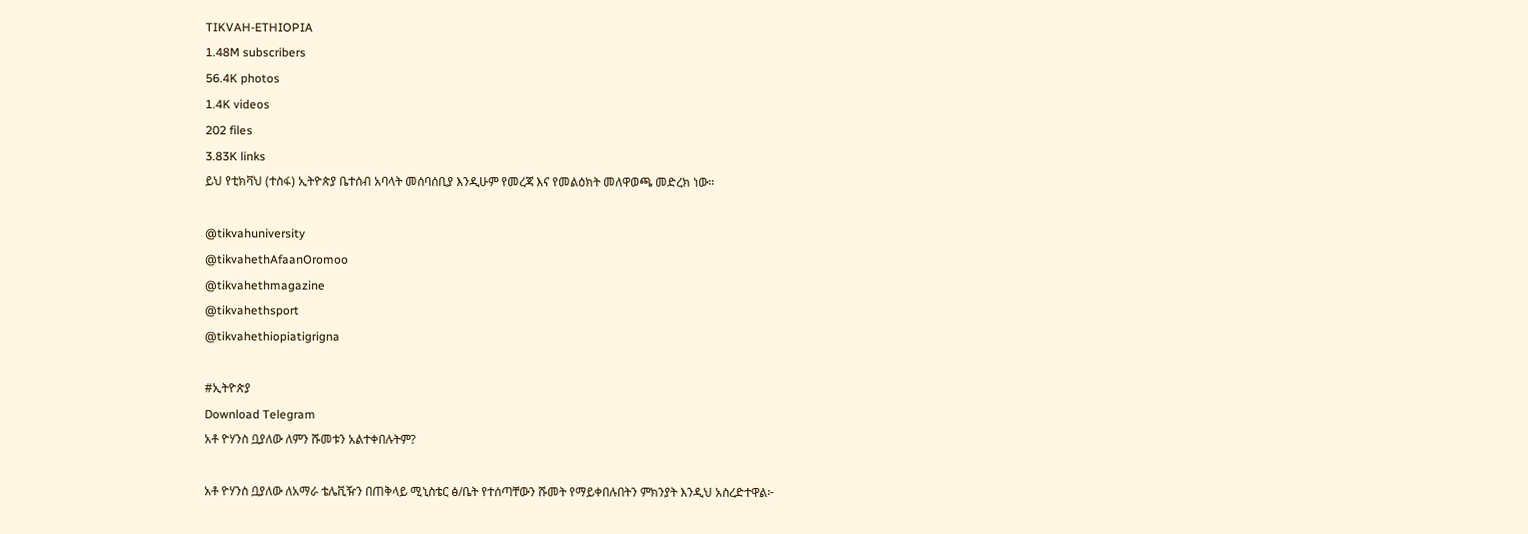TIKVAH-ETHIOPIA
1.48M subscribers
56.4K photos
1.4K videos
202 files
3.83K links
ይህ የቲክቫህ (ተስፋ) ኢትዮጵያ ቤተሰብ አባላት መሰባሰቢያ እንዲሁም የመረጃ እና የመልዕክት መለዋወጫ መድረክ ነው።

@tikvahuniversity
@tikvahethAfaanOromoo
@tikvahethmagazine
@tikvahethsport
@tikvahethiopiatigrigna

#ኢትዮጵያ
Download Telegram
አቶ ዮሃንስ ቧያለው ለምን ሹመቱን አልተቀበሉትም?

አቶ ዮሃንስ ቧያለው ለአማራ ቴሌቪዥን በጠቅላይ ሚኒስቴር ፅ/ቤት የተሰጣቸውን ሹመት የማይቀበሉበትን ምክንያት እንዲህ አስረድተዋል፦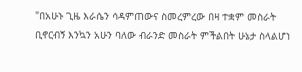"በአሁኑ ጊዜ እራሴን ሳዳምጠውና ስመረምረው በዛ ተቋም መስራት ቢኖርብኝ እንኳን አሁን ባለው ብራንድ መስራት ምችልበት ሁኔታ ስላልሆነ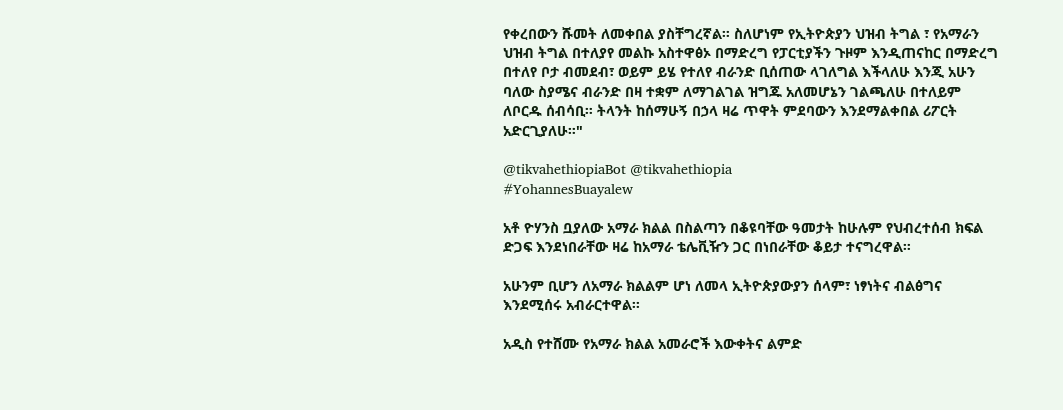የቀረበውን ሹመት ለመቀበል ያስቸግረኛል። ስለሆነም የኢትዮጵያን ህዝብ ትግል ፣ የአማራን ህዝብ ትግል በተለያየ መልኩ አስተዋፅኦ በማድረግ የፓርቲያችን ጉዞም እንዲጠናከር በማድረግ በተለየ ቦታ ብመደብ፣ ወይም ይሄ የተለየ ብራንድ ቢሰጠው ላገለግል እችላለሁ እንጂ አሁን ባለው ስያሜና ብራንድ በዛ ተቋም ለማገልገል ዝግጁ አለመሆኔን ገልጫለሁ በተለይም ለቦርዱ ሰብሳቢ። ትላንት ከሰማሁኝ በኃላ ዛሬ ጥዋት ምደባውን እንደማልቀበል ሪፖርት አድርጊያለሁ።"

@tikvahethiopiaBot @tikvahethiopia
#YohannesBuayalew

አቶ ዮሃንስ ቧያለው አማራ ክልል በስልጣን በቆዩባቸው ዓመታት ከሁሉም የህብረተሰብ ክፍል ድጋፍ እንደነበራቸው ዛሬ ከአማራ ቴሌቪዥን ጋር በነበራቸው ቆይታ ተናግረዋል።

አሁንም ቢሆን ለአማራ ክልልም ሆነ ለመላ ኢትዮጵያውያን ሰላም፣ ነፃነትና ብልፅግና እንደሚሰሩ አብራርተዋል፡፡

አዲስ የተሸሙ የአማራ ክልል አመራሮች እውቀትና ልምድ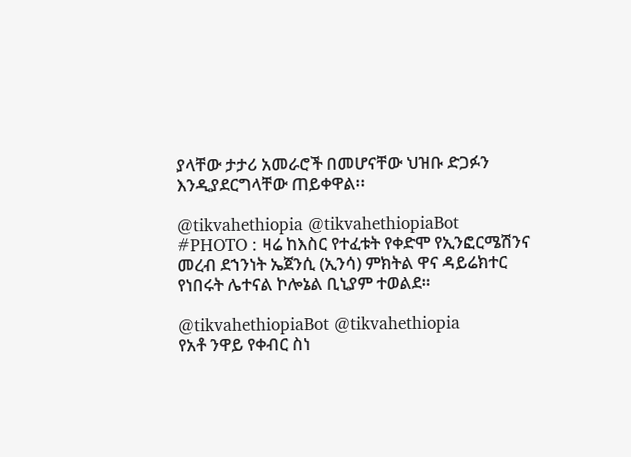ያላቸው ታታሪ አመራሮች በመሆናቸው ህዝቡ ድጋፉን እንዲያደርግላቸው ጠይቀዋል፡፡

@tikvahethiopia @tikvahethiopiaBot
#PHOTO : ዛሬ ከእስር የተፈቱት የቀድሞ የኢንፎርሜሽንና መረብ ደኀንነት ኤጀንሲ (ኢንሳ) ምክትል ዋና ዳይሬክተር የነበሩት ሌተናል ኮሎኔል ቢኒያም ተወልደ።

@tikvahethiopiaBot @tikvahethiopia
የአቶ ንዋይ የቀብር ስነ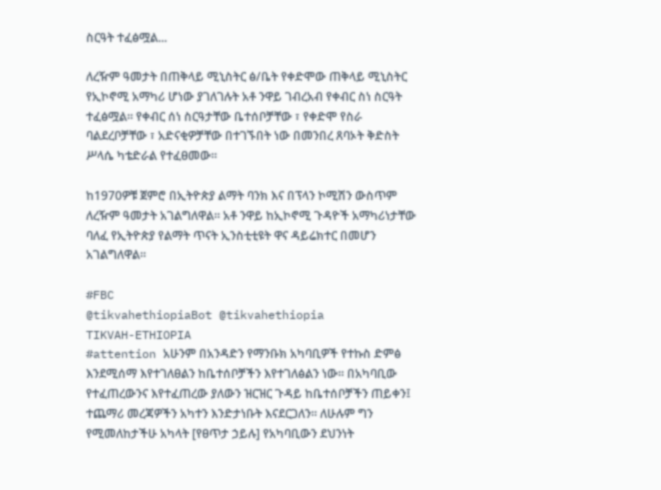ስርዓት ተፈፅሟል...

ለረዥም ዓመታት በጠቅላይ ሚኒስትር ፅ/ቤት የቀድሞው ጠቅላይ ሚኒስትር የኢኮኖሚ አማካሪ ሆነው ያገለገሉት አቶ ንዋይ ገብረአብ የቀብር ስነ ስርዓት ተፈፅሟል። የቀብር ሰነ ስርዓታቸው ቤተሰቦቻቸው ፣ የቀድሞ የስራ ባልደረቦቻቸው ፣ አድናቂዎቻቸው በተገኙበት ነው በመንበረ ጸባኦት ቅድስት ሥላሴ ካቴድራል የተፈፀመው።

ከ1970ዎቹ ጀምሮ በኢትዮጵያ ልማት ባንክ እና በፕላን ኮሚሽን ውስጥም ለረዥም ዓመታት አገልግለዋል። አቶ ንዋይ ከኢኮኖሚ ጉዳዮች አማካሪነታቸው ባለፈ የኢትዮጵያ የልማት ጥናት ኢንስቲቲዩት ዋና ዳይሬክተር በመሆን አገልግለዋል።

#FBC
@tikvahethiopiaBot @tikvahethiopia
TIKVAH-ETHIOPIA
#attention አሁንም በአንዳድን የማንቡክ አካባቢዎች የተኩስ ድምፅ እንደሚሰማ እየተገለፀልን ከቤተሰቦቻችን እየተገለፅልን ነው። በአካባቢው የተፈጠረውንና እየተፈጠረው ያለውን ዝርዝር ጉዳይ ከቤተሰቦቻችን ጠይቀን፤ ተጨማሪ መረጃዎችን አካተን እንድታነቡት እናደርጋለን። ለሁሉም ግን የሚመለከታችሁ አካላት [የፀጥታ ኃይሉ] የአካባቢውን ደህንነት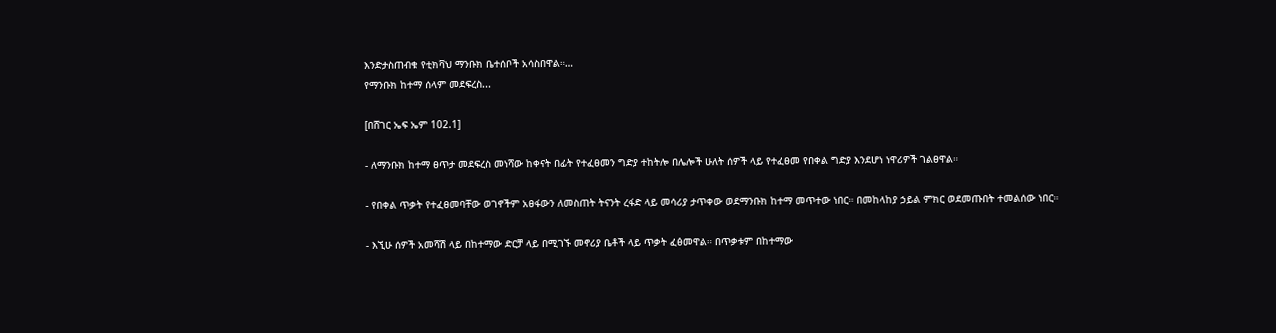እንድታስጠብቁ የቲክቫህ ማንቡክ ቤተሰቦች አሳስበዋል።…
የማንቡክ ከተማ ሰላም መደፍረስ...

[በሸገር ኤፍ ኤም 102.1]

- ለማንቡክ ከተማ ፀጥታ መደፍረስ መነሻው ከቀናት በፊት የተፈፀመን ግድያ ተከትሎ በሌሎች ሁለት ሰዎች ላይ የተፈፀመ የበቀል ግድያ እንደሆነ ነዋሪዎች ገልፀዋል።

- የበቀል ጥቃት የተፈፀመባቸው ወገኖችም አፀፋውን ለመስጠት ትናንት ረፋድ ላይ መሳሪያ ታጥቀው ወደማንቡክ ከተማ መጥተው ነበር። በመከላከያ ኃይል ምክር ወደመጡበት ተመልሰው ነበር።

- እኚሁ ሰዎች አመሻሽ ላይ በከተማው ድርቻ ላይ በሚገኙ መኖሪያ ቤቶች ላይ ጥቃት ፈፅመዋል። በጥቃቱም በከተማው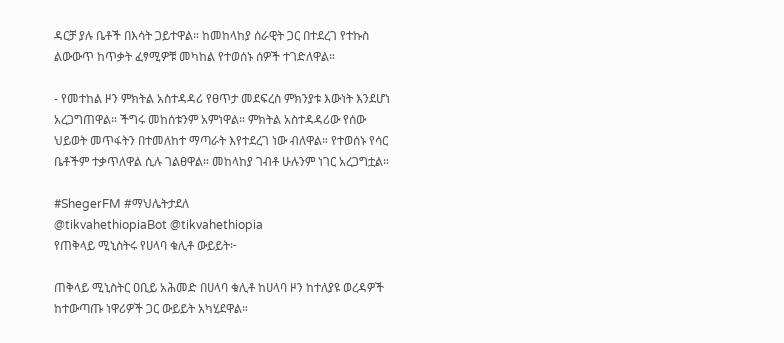ዳርቻ ያሉ ቤቶች በእሳት ጋይተዋል። ከመከላከያ ሰራዊት ጋር በተደረገ የተኩስ ልውውጥ ከጥቃት ፈፃሚዎቹ መካከል የተወሰኑ ሰዎች ተገድለዋል።

- የመተከል ዞን ምክትል አስተዳዳሪ የፀጥታ መደፍረስ ምክንያቱ እውነት እንደሆነ አረጋግጠዋል። ችግሩ መከሰቱንም አምነዋል። ምክትል አስተዳዳሪው የሰው ህይወት መጥፋትን በተመለከተ ማጣራት እየተደረገ ነው ብለዋል። የተወሰኑ የሳር ቤቶችም ተቃጥለዋል ሲሉ ገልፀዋል። መከላከያ ገብቶ ሁሉንም ነገር አረጋግቷል።

#ShegerFM #ማህሌትታደለ
@tikvahethiopiaBot @tikvahethiopia
የጠቅላይ ሚኒስትሩ የሀላባ ቁሊቶ ውይይት፦

ጠቅላይ ሚኒስትር ዐቢይ አሕመድ በሀላባ ቁሊቶ ከሀላባ ዞን ከተለያዩ ወረዳዎች ከተውጣጡ ነዋሪዎች ጋር ውይይት አካሂደዋል።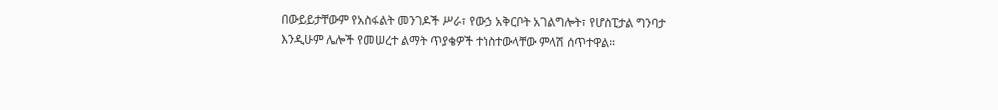በውይይታቸውም የአስፋልት መንገዶች ሥራ፣ የውኃ አቅርቦት አገልግሎት፣ የሆስፒታል ግንባታ እንዲሁም ሌሎች የመሠረተ ልማት ጥያቄዎች ተነስተውላቸው ምላሽ ሰጥተዋል።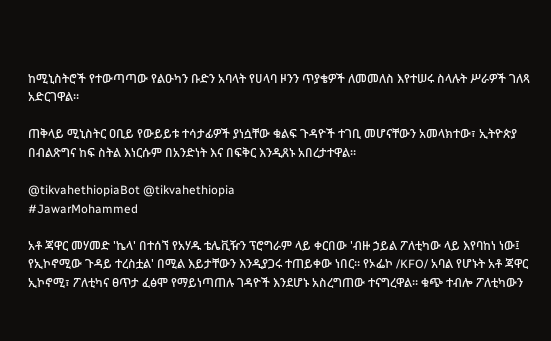ከሚኒስትሮች የተውጣጣው የልዑካን ቡድን አባላት የሀላባ ዞንን ጥያቄዎች ለመመለስ እየተሠሩ ስላሉት ሥራዎች ገለጻ አድርገዋል።

ጠቅላይ ሚኒስትር ዐቢይ የውይይቱ ተሳታፊዎች ያነሷቸው ቁልፍ ጉዳዮች ተገቢ መሆናቸውን አመላክተው፣ ኢትዮጵያ በብልጽግና ከፍ ስትል እነርሱም በአንድነት እና በፍቅር እንዲጸኑ አበረታተዋል።

@tikvahethiopiaBot @tikvahethiopia
#JawarMohammed

አቶ ጃዋር መሃመድ 'ኬላ' በተሰኘ የአሃዱ ቴሌቪዥን ፕሮግራም ላይ ቀርበው 'ብዙ ኃይል ፖለቲካው ላይ እየባከነ ነው፤ የኢኮኖሚው ጉዳይ ተረስቷል' በሚል እይታቸውን እንዲያጋሩ ተጠይቀው ነበር። የኦፌኮ /KFO/ አባል የሆኑት አቶ ጃዋር ኢኮኖሚ፣ ፖለቲካና ፀጥታ ፈፅሞ የማይነጣጠሉ ገዳዮች እንደሆኑ አስረግጠው ተናግረዋል። ቁጭ ተብሎ ፖለቲካውን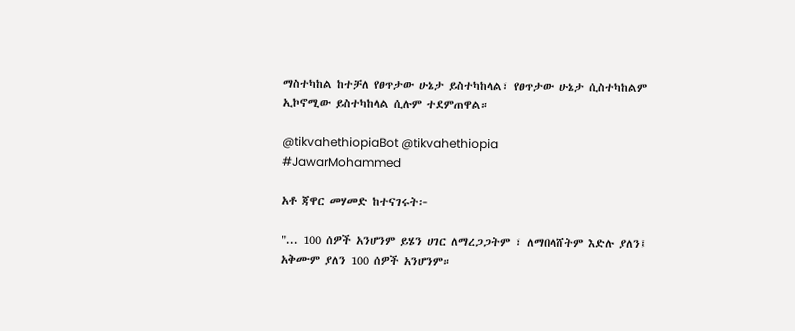ማስተካከል ከተቻለ የፀጥታው ሁኔታ ይስተካከላል፣ የፀጥታው ሁኔታ ሲስተካከልም ኢኮኖሚው ይስተካከላል ሲሉም ተደምጠዋል።

@tikvahethiopiaBot @tikvahethiopia
#JawarMohammed

አቶ ጃዋር መሃመድ ከተናገሩት፦

"... 100 ሰዎች አንሆንም ይሄን ሀገር ለማረጋጋትም ፣ ለማበላሸትም እድሉ ያለን፤ አቅሙም ያለን 100 ሰዎች አንሆንም።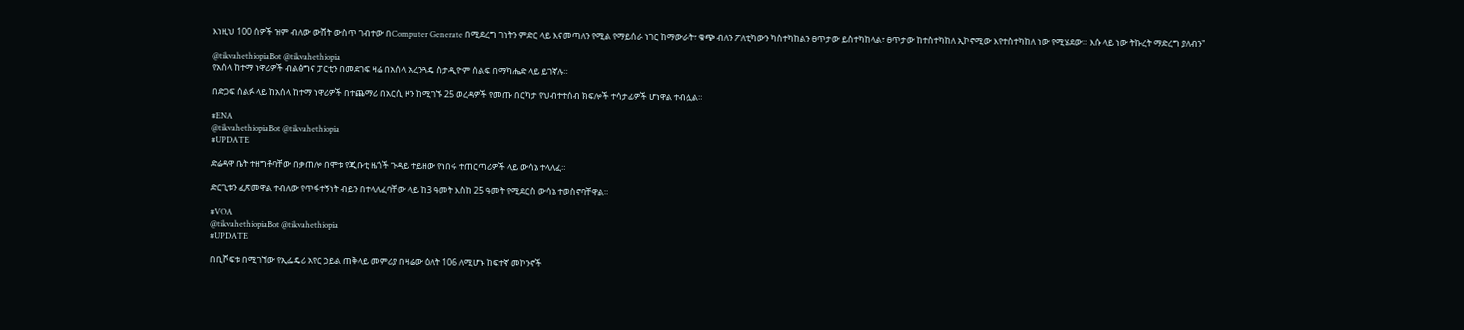እነዚህ 100 ሰዎች ዝም ብለው ውሸት ውስጥ ገብተው በComputer Generate በሚደረግ ገነትን ምድር ላይ እናመጣለን የሚል የማይሰራ ነገር ከማውራት፣ ቁጭ ብለን ፖለቲካውን ካስተካከልን ፀጥታው ይስተካከላል፣ ፀጥታው ከተስተካከለ ኢኮኖሚው እየተስተካከለ ነው የሚሄደው። እሱ ላይ ነው ትኩረት ማድረግ ያለብን"

@tikvahethiopiaBot @tikvahethiopia
የአሰላ ከተማ ነዋሪዎች ብልፅግና ፓርቲን በመደገፍ ዛሬ በአሰላ አረንጓዴ ስታዲዮም ሰልፍ በማካሔድ ላይ ይገኛሉ።

በድጋፍ ሰልፉ ላይ ከአሰላ ከተማ ነዋሪዎች በተጨማሪ በአርሲ ዞን ከሚገኙ 25 ወረዳዎች የመጡ በርካታ የህብተተሰብ ክፍሎች ተሳታፊዎች ሆነዋል ተብሏል።

#ENA
@tikvahethiopiaBot @tikvahethiopia
#UPDATE

ድሬዳዋ ቤት ተዘግቶባቸው በቃጠሎ በሞቱ የጂቡቲ ዜጎች ጉዳይ ተይዘው የነበሩ ተጠርጣሪዎች ላይ ውሳኔ ተላለፈ።

ድርጊቱን ፈጽመዋል ተብለው የጥፋተኝነት ብይን በተላለፈባቸው ላይ ከ3 ዓመት እስከ 25 ዓመት የሚደርስ ውሳኔ ተወስኖባቸዋል።

#VOA
@tikvahethiopiaBot @tikvahethiopia
#UPDATE

በቢሾፍቱ በሚገኘው የኢፌዴሪ አየር ኃይል ጠቅላይ መምሪያ በዛሬው ዕለት 106 ለሚሆኑ ከፍተኛ መኮንኖች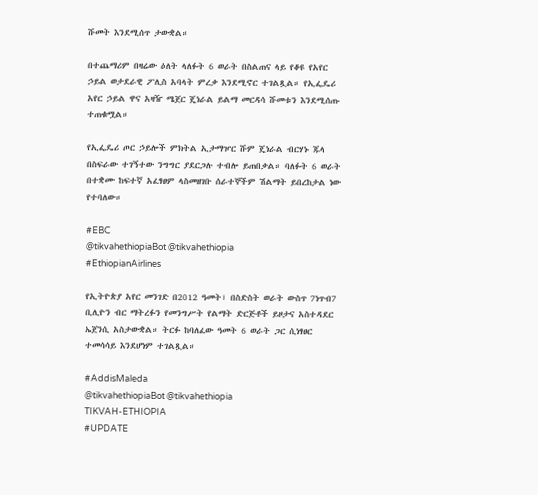ሹመት እንደሚሰጥ ታውቋል።

በተጨማሪም በዛሬው ዕለት ላለፉት 6 ወራት በስልጠና ላይ የቆዩ የአየር ኃይል ወታደራዊ ፖሊስ አባላት ምረቃ እንደሚኖር ተገልጿል። የኢፌዴሪ አየር ኃይል ዋና አዛዥ ሜጀር ጄነራል ይልማ መርዳሳ ሹመቱን እንደሚሰጡ ተጠቁሟል።

የኢፌዴሪ ጦር ኃይሎች ምክትል ኢታማዦር ሹም ጄነራል ብርሃኑ ጁላ በስፍራው ተገኝተው ንግግር ያደርጋሉ ተብሎ ይጠበቃል። ባለፉት 6 ወራት በተቋሙ ከፍተኛ አፈፃፀም ላስመዘገቡ ሰራተኞችም ሽልማት ይበረከታል ነው የተባለው።

#EBC
@tikvahethiopiaBot @tikvahethiopia
#EthiopianAirlines

የኢትዮጵያ አየር መንገድ በ2012 ዓመት፣ በስድስት ወራት ውስጥ 7ነጥብ7 ቢሊዮን ብር ማትረፉን የመንግሥት የልማት ድርጅቶች ይዞታና አስተዳደር ኤጀንሲ አስታውቋል። ትርፉ ከባለፈው ዓመት 6 ወራት ጋር ሲነፃፀር ተመሳሳይ እንደሆነም ተገልጿል።

#AddisMaleda
@tikvahethiopiaBot @tikvahethiopia
TIKVAH-ETHIOPIA
#UPDATE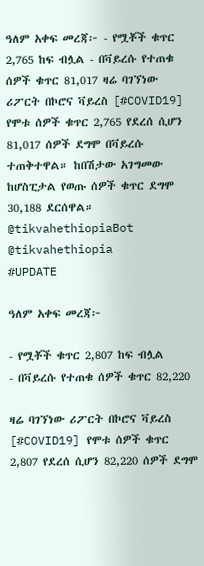ዓለም አቀፍ መረጃ፦ - የሟቾች ቁጥር 2,765 ከፍ ብሏል - በቫይረሱ የተጠቁ ሰዎች ቁጥር 81,017 ዛሬ ባገኘነው ሪፖርት በኮሮና ቫይረስ [#COVID19] የሞቱ ሰዎች ቁጥር 2,765 የደረሰ ሲሆን 81,017 ሰዎች ደግሞ በቫይረሱ ተጠቅተዋል። ከበሽታው አገግመው ከሆስፒታል የወጡ ሰዎች ቁጥር ደግሞ 30,188 ደርሰዋል። @tikvahethiopiaBot @tikvahethiopia
#UPDATE

ዓለም አቀፍ መረጃ፦

- የሟቾች ቁጥር 2,807 ከፍ ብሏል
- በቫይረሱ የተጠቁ ሰዎች ቁጥር 82,220

ዛሬ ባገኘነው ሪፖርት በኮሮና ቫይረስ [#COVID19] የሞቱ ሰዎች ቁጥር 2,807 የደረሰ ሲሆን 82,220 ሰዎች ደግሞ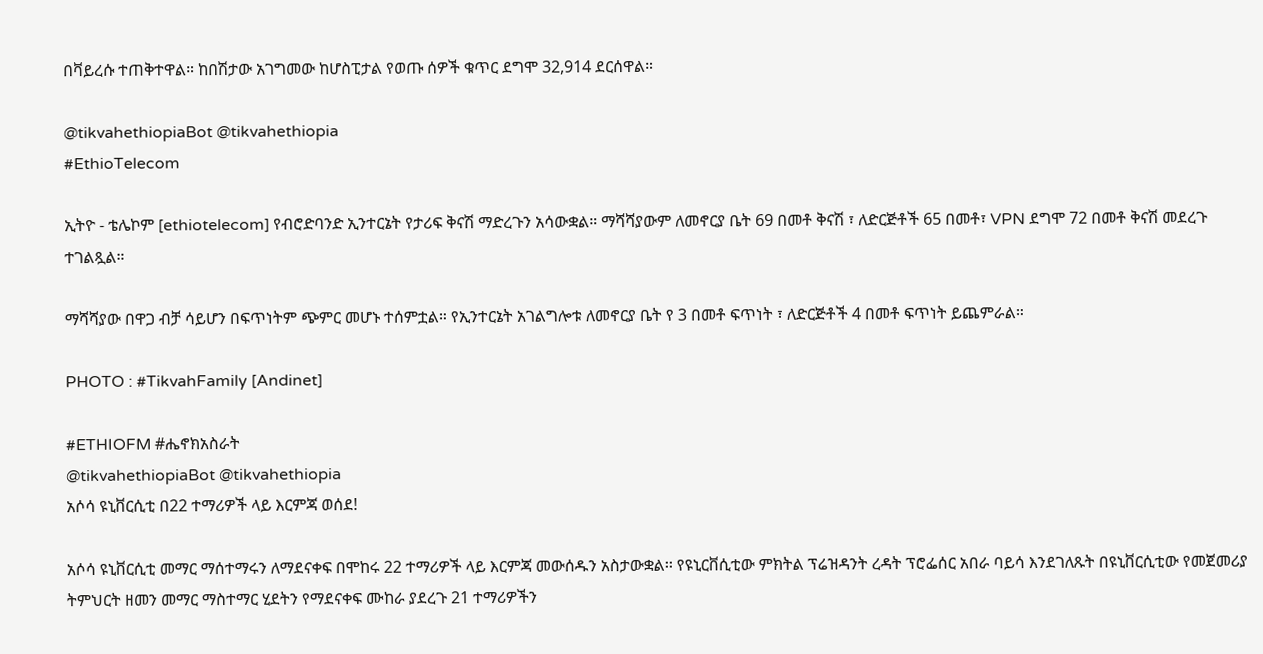በቫይረሱ ተጠቅተዋል። ከበሽታው አገግመው ከሆስፒታል የወጡ ሰዎች ቁጥር ደግሞ 32,914 ደርሰዋል።

@tikvahethiopiaBot @tikvahethiopia
#EthioTelecom

ኢትዮ - ቴሌኮም [ethiotelecom] የብሮድባንድ ኢንተርኔት የታሪፍ ቅናሽ ማድረጉን አሳውቋል። ማሻሻያውም ለመኖርያ ቤት 69 በመቶ ቅናሽ ፣ ለድርጅቶች 65 በመቶ፣ VPN ደግሞ 72 በመቶ ቅናሽ መደረጉ ተገልጿል።

ማሻሻያው በዋጋ ብቻ ሳይሆን በፍጥነትም ጭምር መሆኑ ተሰምቷል። የኢንተርኔት አገልግሎቱ ለመኖርያ ቤት የ 3 በመቶ ፍጥነት ፣ ለድርጅቶች 4 በመቶ ፍጥነት ይጨምራል።

PHOTO : #TikvahFamily [Andinet]

#ETHIOFM #ሔኖክአስራት
@tikvahethiopiaBot @tikvahethiopia
አሶሳ ዩኒቨርሲቲ በ22 ተማሪዎች ላይ እርምጃ ወሰደ!

አሶሳ ዩኒቨርሲቲ መማር ማሰተማሩን ለማደናቀፍ በሞከሩ 22 ተማሪዎች ላይ እርምጃ መውሰዱን አስታውቋል፡፡ የዩኒርቨሲቲው ምክትል ፕሬዝዳንት ረዳት ፕሮፌሰር አበራ ባይሳ እንደገለጹት በዩኒቨርሲቲው የመጀመሪያ ትምህርት ዘመን መማር ማስተማር ሂደትን የማደናቀፍ ሙከራ ያደረጉ 21 ተማሪዎችን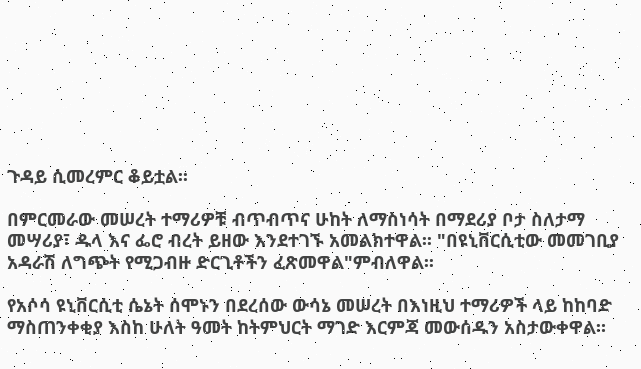ጉዳይ ሲመረምር ቆይቷል፡፡

በምርመራው መሠረት ተማሪዎቹ ብጥብጥና ሁከት ለማስነሳት በማደሪያ ቦታ ስለታማ መሣሪያ፣ ዱላ እና ፌሮ ብረት ይዘው እንደተገኙ አመልክተዋል፡፡ "በዩኒቨርሲቲው መመገቢያ አዳራሽ ለግጭት የሚጋብዙ ድርጊቶችን ፈጽመዋል"ምብለዋል፡፡

የአሶሳ ዩኒቨርሲቲ ሴኔት ሰሞኑን በደረሰው ውሳኔ መሠረት በእነዚህ ተማሪዎች ላይ ከከባድ ማስጠንቀቂያ እስከ ሁለት ዓመት ከትምህርት ማገድ እርምጃ መውሰዱን አስታውቀዋል።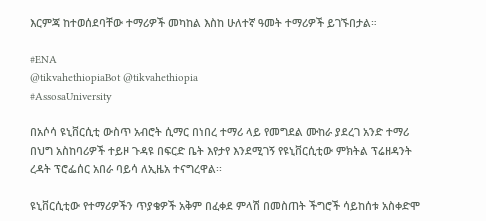እርምጃ ከተወሰደባቸው ተማሪዎች መካከል እስከ ሁለተኛ ዓመት ተማሪዎች ይገኙበታል።

#ENA
@tikvahethiopiaBot @tikvahethiopia
#AssosaUniversity

በአሶሳ ዩኒቨርሲቲ ውስጥ አብሮት ሲማር በነበረ ተማሪ ላይ የመግደል ሙከራ ያደረገ አንድ ተማሪ በህግ አስከባሪዎች ተይዞ ጉዳዩ በፍርድ ቤት እየታየ እንደሚገኝ የዩኒቨርሲቲው ምክትል ፕሬዘዳንት ረዳት ፕሮፌሰር አበራ ባይሳ ለኢዜአ ተናግረዋል፡፡

ዩኒቨርሲቲው የተማሪዎችን ጥያቄዎች አቅም በፈቀደ ምላሽ በመስጠት ችግሮች ሳይከሰቱ አስቀድሞ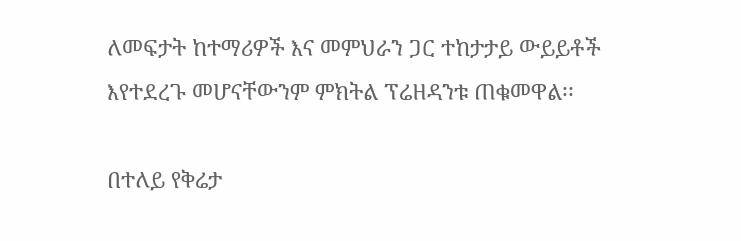ለመፍታት ከተማሪዎች እና መምህራን ጋር ተከታታይ ውይይቶች እየተደረጉ መሆናቸውንም ምክትል ፕሬዘዳንቱ ጠቁመዋል፡፡

በተለይ የቅሬታ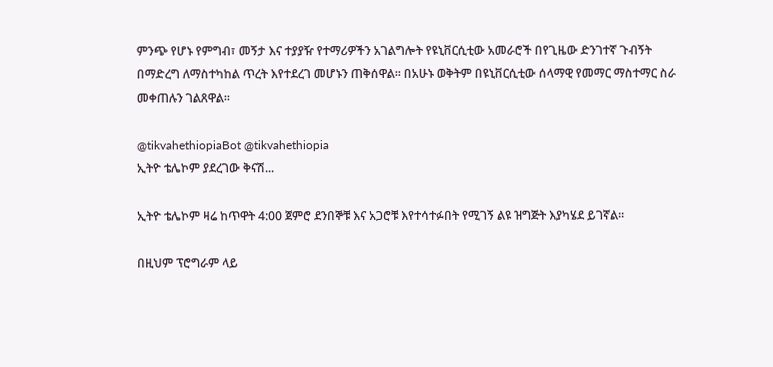ምንጭ የሆኑ የምግብ፣ መኝታ እና ተያያዥ የተማሪዎችን አገልግሎት የዩኒቨርሲቲው አመራሮች በየጊዜው ድንገተኛ ጉብኝት በማድረግ ለማስተካከል ጥረት እየተደረገ መሆኑን ጠቅሰዋል፡፡ በአሁኑ ወቅትም በዩኒቨርሲቲው ሰላማዊ የመማር ማስተማር ስራ መቀጠሉን ገልጸዋል።

@tikvahethiopiaBot @tikvahethiopia
ኢትዮ ቴሌኮም ያደረገው ቅናሽ...

ኢትዮ ቴሌኮም ዛሬ ከጥዋት 4:00 ጀምሮ ደንበኞቹ እና አጋሮቹ እየተሳተፉበት የሚገኝ ልዩ ዝግጅት እያካሄደ ይገኛል።

በዚህም ፕሮግራም ላይ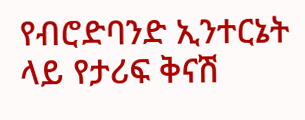የብሮድባንድ ኢንተርኔት ላይ የታሪፍ ቅናሽ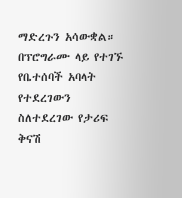ማድረጉን አሳውቋል። በፕሮግራሙ ላይ የተገኙ የቤተሰባች አባላት የተደረገውን ስለተደረገው የታሪፍ ቅናሽ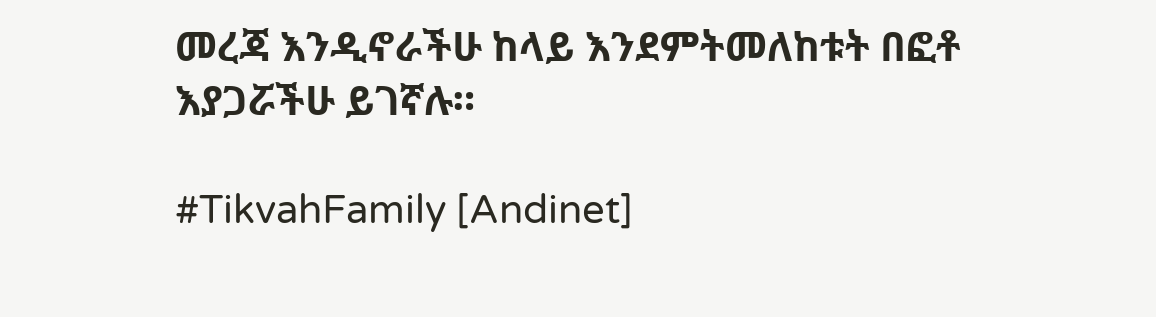መረጃ እንዲኖራችሁ ከላይ እንደምትመለከቱት በፎቶ እያጋሯችሁ ይገኛሉ።

#TikvahFamily [Andinet]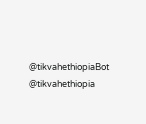@tikvahethiopiaBot @tikvahethiopia